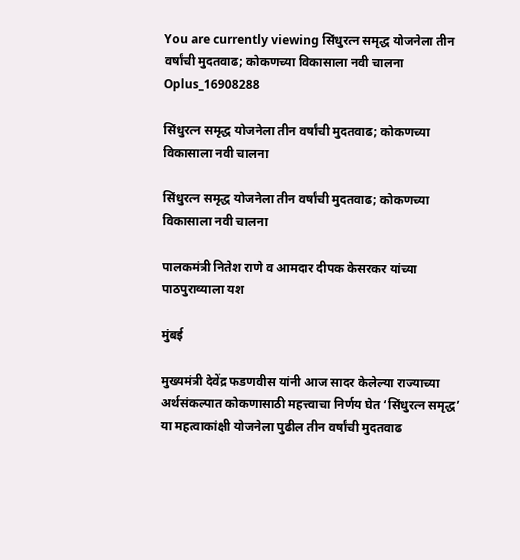You are currently viewing सिंधुरत्न समृद्ध योजनेला तीन वर्षांची मुदतवाढ; कोकणच्या विकासाला नवी चालना
Oplus_16908288

सिंधुरत्न समृद्ध योजनेला तीन वर्षांची मुदतवाढ; कोकणच्या विकासाला नवी चालना

सिंधुरत्न समृद्ध योजनेला तीन वर्षांची मुदतवाढ; कोकणच्या विकासाला नवी चालना

पालकमंत्री नितेश राणे व आमदार दीपक केसरकर यांच्या पाठपुराव्याला यश

मुंबई

मुख्यमंत्री देवेंद्र फडणवीस यांनी आज सादर केलेल्या राज्याच्या अर्थसंकल्पात कोकणासाठी महत्त्वाचा निर्णय घेत ‘सिंधुरत्न समृद्ध’ या महत्वाकांक्षी योजनेला पुढील तीन वर्षांची मुदतवाढ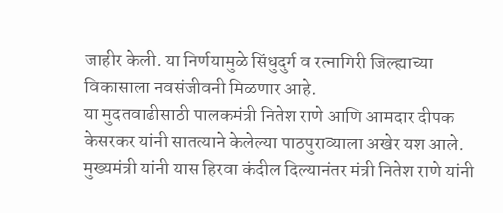जाहीर केली. या निर्णयामुळे सिंधुदुर्ग व रत्नागिरी जिल्ह्याच्या विकासाला नवसंजीवनी मिळणार आहे.
या मुदतवाढीसाठी पालकमंत्री नितेश राणे आणि आमदार दीपक केसरकर यांनी सातत्याने केलेल्या पाठपुराव्याला अखेर यश आले. मुख्यमंत्री यांनी यास हिरवा कंदील दिल्यानंतर मंत्री नितेश राणे यांनी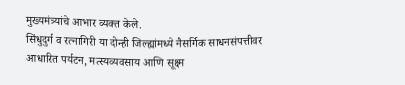मुख्यमंत्र्यांचे आभार व्यक्त केले.
सिंधुदुर्ग व रत्नागिरी या दोन्ही जिल्ह्यांमध्ये नैसर्गिक साधनसंपत्तीवर आधारित पर्यटन, मत्स्यव्यवसाय आणि सूक्ष्म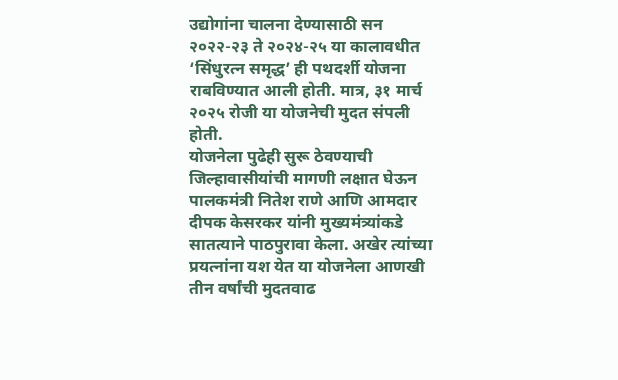उद्योगांना चालना देण्यासाठी सन २०२२-२३ ते २०२४-२५ या कालावधीत ‘सिंधुरत्न समृद्ध’ ही पथदर्शी योजना राबविण्यात आली होती. मात्र, ३१ मार्च २०२५ रोजी या योजनेची मुदत संपली होती.
योजनेला पुढेही सुरू ठेवण्याची जिल्हावासीयांची मागणी लक्षात घेऊन पालकमंत्री नितेश राणे आणि आमदार दीपक केसरकर यांनी मुख्यमंत्र्यांकडे सातत्याने पाठपुरावा केला. अखेर त्यांच्या प्रयत्नांना यश येत या योजनेला आणखी तीन वर्षांची मुदतवाढ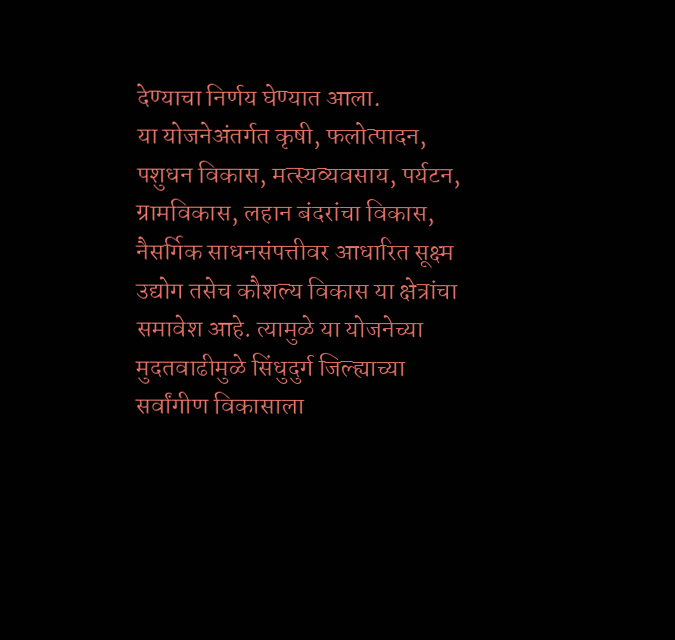देण्याचा निर्णय घेण्यात आला.
या योजनेअंतर्गत कृषी, फलोत्पादन, पशुधन विकास, मत्स्यव्यवसाय, पर्यटन, ग्रामविकास, लहान बंदरांचा विकास, नैसर्गिक साधनसंपत्तीवर आधारित सूक्ष्म उद्योग तसेच कौशल्य विकास या क्षेत्रांचा समावेश आहे. त्यामुळे या योजनेच्या मुदतवाढीमुळे सिंधुदुर्ग जिल्ह्याच्या सर्वांगीण विकासाला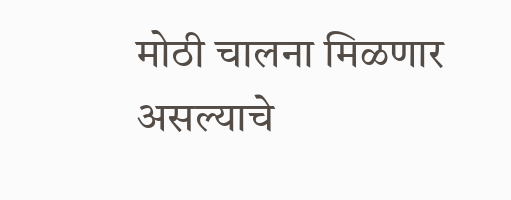मोठी चालना मिळणार असल्याचे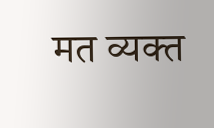मत व्यक्त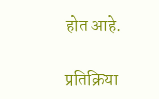होत आहे.

प्रतिक्रिया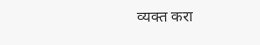व्यक्त करा